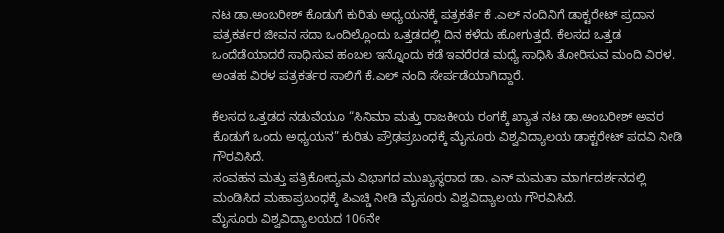ನಟ ಡಾ.ಅಂಬರೀಶ್ ಕೊಡುಗೆ ಕುರಿತು ಅಧ್ಯಯನಕ್ಕೆ ಪತ್ರಕರ್ತೆ ಕೆ .ಎಲ್ ನಂದಿನಿಗೆ ಡಾಕ್ಟರೇಟ್ ಪ್ರದಾನ
ಪತ್ರಕರ್ತರ ಜೀವನ ಸದಾ ಒಂದಿಲ್ಲೊಂದು ಒತ್ತಡದಲ್ಲಿ ದಿನ ಕಳೆದು ಹೋಗುತ್ತದೆ. ಕೆಲಸದ ಒತ್ತಡ ಒಂದೆಡೆಯಾದರೆ ಸಾಧಿಸುವ ಹಂಬಲ ಇನ್ನೊಂದು ಕಡೆ ಇವರೆರಡ ಮಧ್ಯೆ ಸಾಧಿಸಿ ತೋರಿಸುವ ಮಂದಿ ವಿರಳ. ಅಂತಹ ವಿರಳ ಪತ್ರಕರ್ತರ ಸಾಲಿಗೆ ಕೆ.ಎಲ್ ನಂದಿ ಸೇರ್ಪಡೆಯಾಗಿದ್ದಾರೆ.

ಕೆಲಸದ ಒತ್ತಡದ ನಡುವೆಯೂ “ಸಿನಿಮಾ ಮತ್ತು ರಾಜಕೀಯ ರಂಗಕ್ಕೆ ಖ್ಯಾತ ನಟ ಡಾ.ಅಂಬರೀಶ್ ಅವರ ಕೊಡುಗೆ ಒಂದು ಅಧ್ಯಯನ” ಕುರಿತು ಪ್ರೌಢಪ್ರಬಂಧಕ್ಕೆ ಮೈಸೂರು ವಿಶ್ವವಿದ್ಯಾಲಯ ಡಾಕ್ಟರೇಟ್ ಪದವಿ ನೀಡಿ ಗೌರವಿಸಿದೆ.
ಸಂವಹನ ಮತ್ತು ಪತ್ರಿಕೋದ್ಯಮ ವಿಭಾಗದ ಮುಖ್ಯಸ್ಥರಾದ ಡಾ. ಎನ್ ಮಮತಾ ಮಾರ್ಗದರ್ಶನದಲ್ಲಿ ಮಂಡಿಸಿದ ಮಹಾಪ್ರಬಂಧಕ್ಕೆ ಪಿಎಚ್ಡಿ ನೀಡಿ ಮೈಸೂರು ವಿಶ್ವವಿದ್ಯಾಲಯ ಗೌರವಿಸಿದೆ.
ಮೈಸೂರು ವಿಶ್ವವಿದ್ಯಾಲಯದ 106ನೇ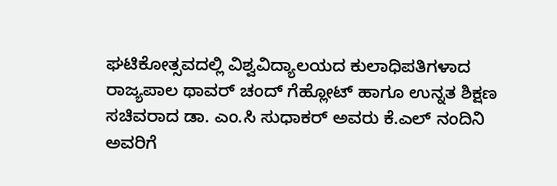ಘಟಿಕೋತ್ಸವದಲ್ಲಿ ವಿಶ್ವವಿದ್ಯಾಲಯದ ಕುಲಾಧಿಪತಿಗಳಾದ ರಾಜ್ಯಪಾಲ ಥಾವರ್ ಚಂದ್ ಗೆಹ್ಲೋಟ್ ಹಾಗೂ ಉನ್ನತ ಶಿಕ್ಷಣ ಸಚಿವರಾದ ಡಾ. ಎಂ.ಸಿ ಸುಧಾಕರ್ ಅವರು ಕೆ.ಎಲ್ ನಂದಿನಿ ಅವರಿಗೆ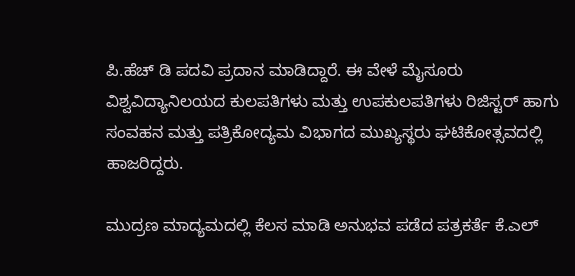ಪಿ.ಹೆಚ್ ಡಿ ಪದವಿ ಪ್ರದಾನ ಮಾಡಿದ್ದಾರೆ. ಈ ವೇಳೆ ಮೈಸೂರು ವಿಶ್ವವಿದ್ಯಾನಿಲಯದ ಕುಲಪತಿಗಳು ಮತ್ತು ಉಪಕುಲಪತಿಗಳು ರಿಜಿಸ್ಟರ್ ಹಾಗು ಸಂವಹನ ಮತ್ತು ಪತ್ರಿಕೋದ್ಯಮ ವಿಭಾಗದ ಮುಖ್ಯಸ್ಥರು ಘಟಿಕೋತ್ಸವದಲ್ಲಿ ಹಾಜರಿದ್ದರು.

ಮುದ್ರಣ ಮಾದ್ಯಮದಲ್ಲಿ ಕೆಲಸ ಮಾಡಿ ಅನುಭವ ಪಡೆದ ಪತ್ರಕರ್ತೆ ಕೆ.ಎಲ್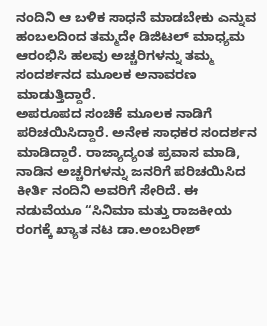ನಂದಿನಿ ಆ ಬಳಿಕ ಸಾಧನೆ ಮಾಡಬೇಕು ಎನ್ನುವ ಹಂಬಲದಿಂದ ತಮ್ಮದೇ ಡಿಜಿಟಲ್ ಮಾಧ್ಯಮ ಆರಂಭಿಸಿ ಹಲವು ಅಚ್ಚರಿಗಳನ್ನು ತಮ್ಮ ಸಂದರ್ಶನದ ಮೂಲಕ ಅನಾವರಣ ಮಾಡುತ್ತಿದ್ದಾರೆ.
ಅಪರೂಪದ ಸಂಚಿಕೆ ಮೂಲಕ ನಾಡಿಗೆ ಪರಿಚಯಿಸಿದ್ದಾರೆ. ಅನೇಕ ಸಾಧಕರ ಸಂದರ್ಶನ ಮಾಡಿದ್ದಾರೆ. ರಾಜ್ಯಾದ್ಯಂತ ಪ್ರವಾಸ ಮಾಡಿ, ನಾಡಿನ ಅಚ್ಚರಿಗಳನ್ನು ಜನರಿಗೆ ಪರಿಚಯಿಸಿದ ಕೀರ್ತಿ ನಂದಿನಿ ಅವರಿಗೆ ಸೇರಿದೆ. ಈ ನಡುವೆಯೂ “ಸಿನಿಮಾ ಮತ್ತು ರಾಜಕೀಯ ರಂಗಕ್ಕೆ ಖ್ಯಾತ ನಟ ಡಾ.ಅಂಬರೀಶ್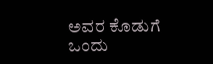ಅವರ ಕೊಡುಗೆ ಒಂದು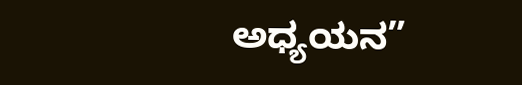ಅಧ್ಯಯನ”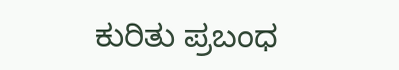ಕುರಿತು ಪ್ರಬಂಧ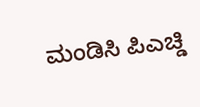ಮಂಡಿಸಿ ಪಿಎಚ್ಡಿ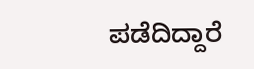ಪಡೆದಿದ್ದಾರೆ